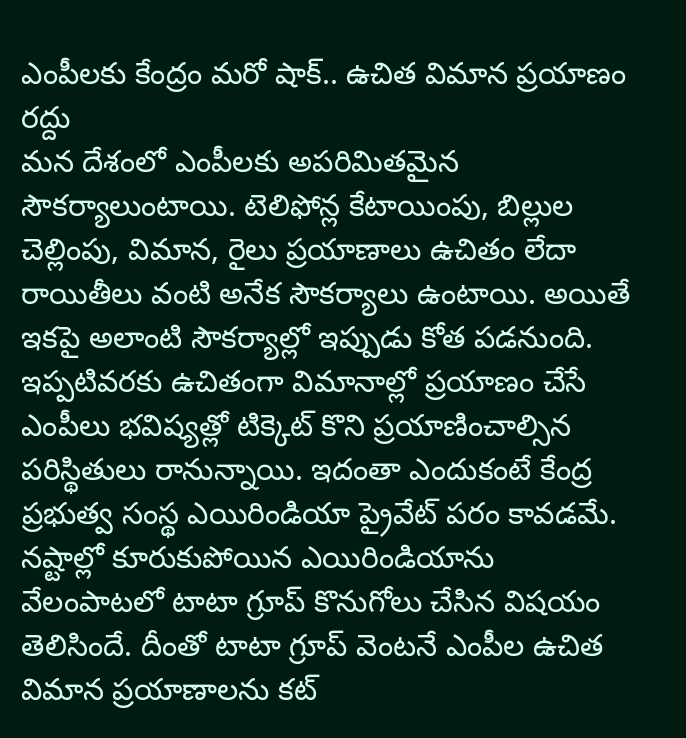ఎంపీలకు కేంద్రం మరో షాక్.. ఉచిత విమాన ప్రయాణం రద్దు
మన దేశంలో ఎంపీలకు అపరిమితమైన సౌకర్యాలుంటాయి. టెలిఫోన్ల కేటాయింపు, బిల్లుల చెల్లింపు, విమాన, రైలు ప్రయాణాలు ఉచితం లేదా రాయితీలు వంటి అనేక సౌకర్యాలు ఉంటాయి. అయితే ఇకపై అలాంటి సౌకర్యాల్లో ఇప్పుడు కోత పడనుంది. ఇప్పటివరకు ఉచితంగా విమానాల్లో ప్రయాణం చేసే ఎంపీలు భవిష్యత్లో టిక్కెట్ కొని ప్రయాణించాల్సిన పరిస్థితులు రానున్నాయి. ఇదంతా ఎందుకంటే కేంద్ర ప్రభుత్వ సంస్థ ఎయిరిండియా ప్రైవేట్ పరం కావడమే. నష్టాల్లో కూరుకుపోయిన ఎయిరిండియాను వేలంపాటలో టాటా గ్రూప్ కొనుగోలు చేసిన విషయం తెలిసిందే. దీంతో టాటా గ్రూప్ వెంటనే ఎంపీల ఉచిత విమాన ప్రయాణాలను కట్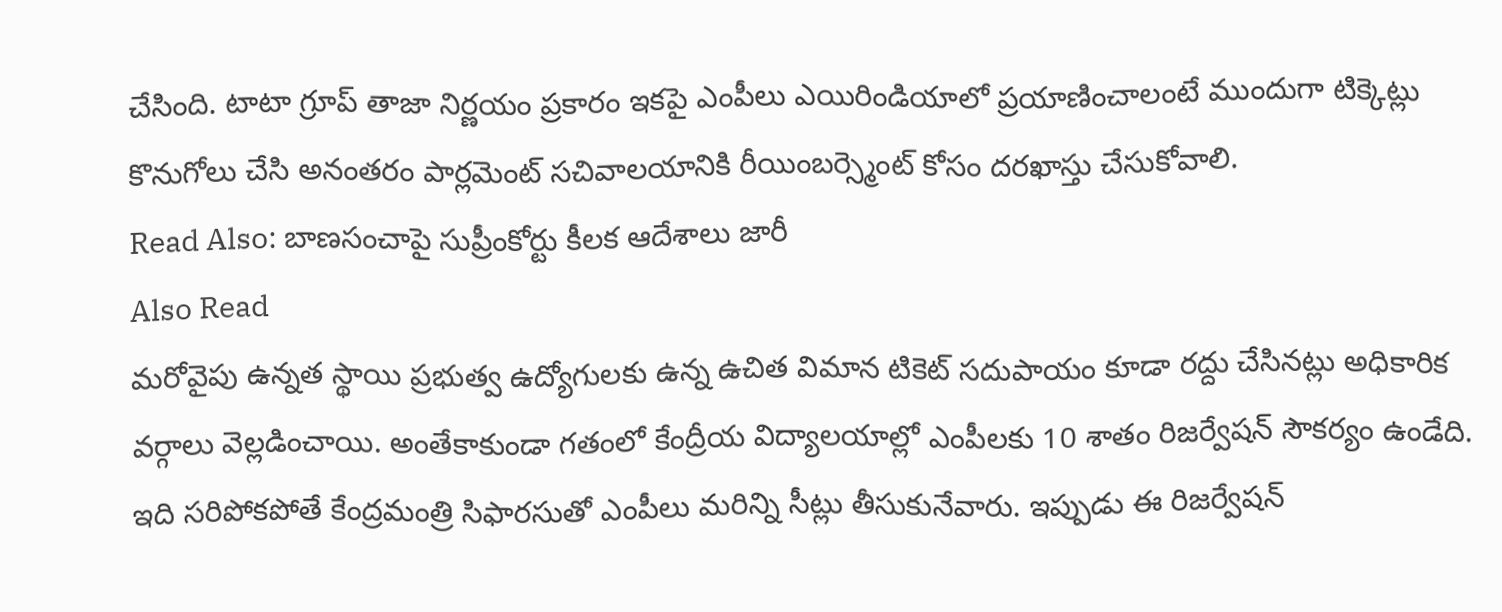చేసింది. టాటా గ్రూప్ తాజా నిర్ణయం ప్రకారం ఇకపై ఎంపీలు ఎయిరిండియాలో ప్రయాణించాలంటే ముందుగా టిక్కెట్లు కొనుగోలు చేసి అనంతరం పార్లమెంట్ సచివాలయానికి రీయింబర్స్మెంట్ కోసం దరఖాస్తు చేసుకోవాలి.
Read Also: బాణసంచాపై సుప్రీంకోర్టు కీలక ఆదేశాలు జారీ
Also Read
మరోవైపు ఉన్నత స్థాయి ప్రభుత్వ ఉద్యోగులకు ఉన్న ఉచిత విమాన టికెట్ సదుపాయం కూడా రద్దు చేసినట్లు అధికారిక వర్గాలు వెల్లడించాయి. అంతేకాకుండా గతంలో కేంద్రీయ విద్యాలయాల్లో ఎంపీలకు 10 శాతం రిజర్వేషన్ సౌకర్యం ఉండేది. ఇది సరిపోకపోతే కేంద్రమంత్రి సిఫారసుతో ఎంపీలు మరిన్ని సీట్లు తీసుకునేవారు. ఇప్పుడు ఈ రిజర్వేషన్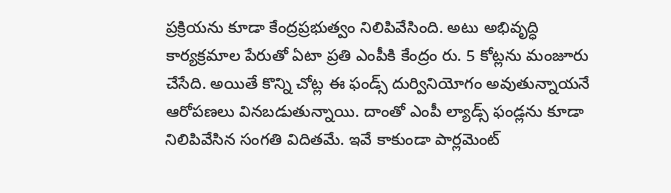ప్రక్రియను కూడా కేంద్రప్రభుత్వం నిలిపివేసింది. అటు అభివృద్ధి కార్యక్రమాల పేరుతో ఏటా ప్రతి ఎంపీకి కేంద్రం రు. 5 కోట్లను మంజూరు చేసేది. అయితే కొన్ని చోట్ల ఈ ఫండ్స్ దుర్వినియోగం అవుతున్నాయనే ఆరోపణలు వినబడుతున్నాయి. దాంతో ఎంపీ ల్యాడ్స్ ఫండ్లను కూడా నిలిపివేసిన సంగతి విదితమే. ఇవే కాకుండా పార్లమెంట్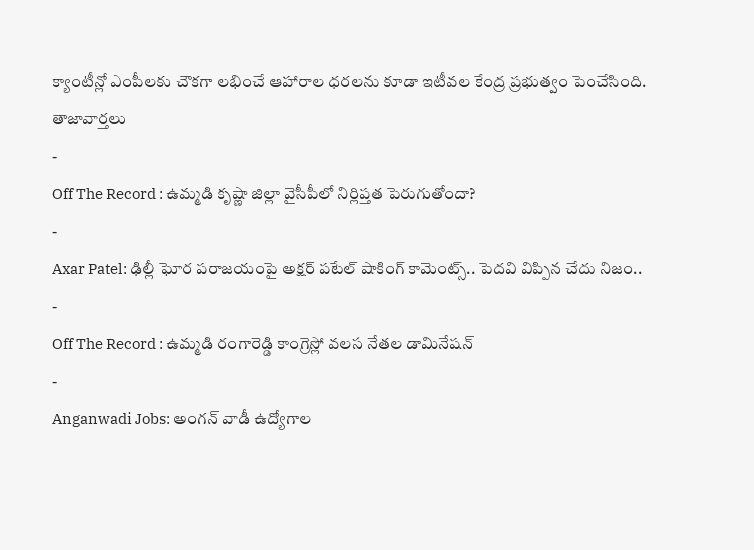క్యాంటీన్లో ఎంపీలకు చౌకగా లభించే ఆహారాల ధరలను కూడా ఇటీవల కేంద్ర ప్రభుత్వం పెంచేసింది.
తాజావార్తలు
-
Off The Record : ఉమ్మడి కృష్ణా జిల్లా వైసీపీలో నిర్లిప్తత పెరుగుతోందా?
-
Axar Patel: ఢిల్లీ ఘోర పరాజయంపై అక్షర్ పటేల్ షాకింగ్ కామెంట్స్.. పెదవి విప్పిన చేదు నిజం..
-
Off The Record : ఉమ్మడి రంగారెడ్డి కాంగ్రెస్లో వలస నేతల డామినేషన్
-
Anganwadi Jobs: అంగన్ వాడీ ఉద్యోగాల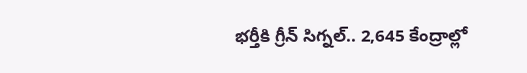భర్తీకి గ్రీన్ సిగ్నల్.. 2,645 కేంద్రాల్లో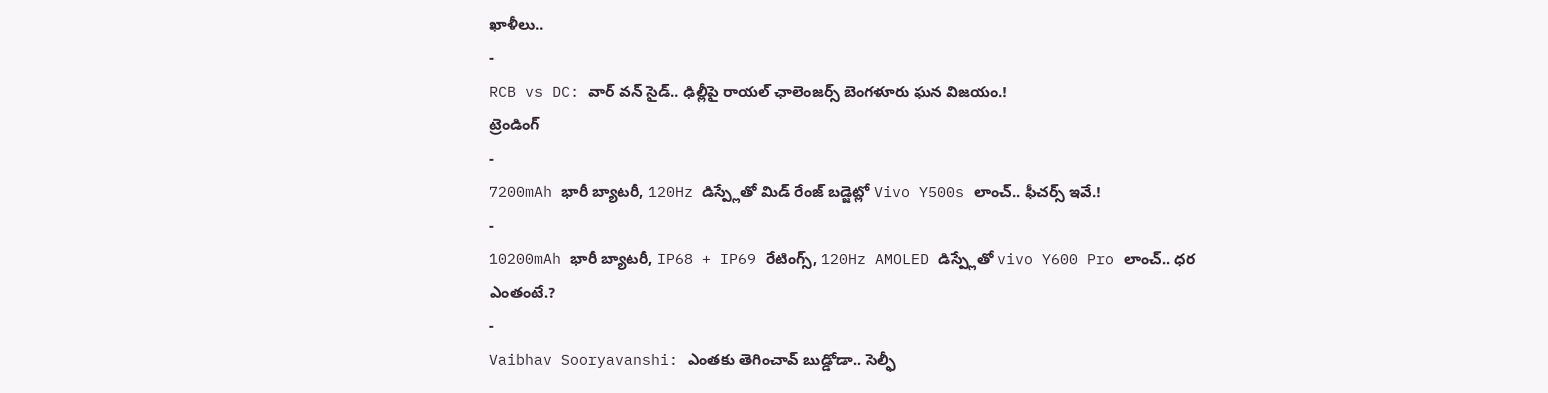ఖాళీలు..
-
RCB vs DC: వార్ వన్ సైడ్.. ఢిల్లీపై రాయల్ ఛాలెంజర్స్ బెంగళూరు ఘన విజయం.!
ట్రెండింగ్
-
7200mAh భారీ బ్యాటరీ, 120Hz డిస్ప్లేతో మిడ్ రేంజ్ బడ్జెట్లో Vivo Y500s లాంచ్.. ఫీచర్స్ ఇవే.!
-
10200mAh భారీ బ్యాటరీ, IP68 + IP69 రేటింగ్స్, 120Hz AMOLED డిస్ప్లేతో vivo Y600 Pro లాంచ్.. ధర ఎంతంటే.?
-
Vaibhav Sooryavanshi: ఎంతకు తెగించావ్ బుడ్డోడా.. సెల్ఫీ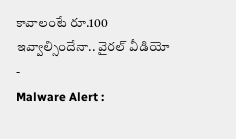కావాలంటే రూ.100 ఇవ్వాల్సిందేనా.. వైరల్ వీడియో
-
Malware Alert :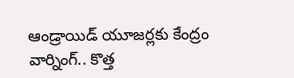ఆండ్రాయిడ్ యూజర్లకు కేంద్రం వార్నింగ్.. కొత్త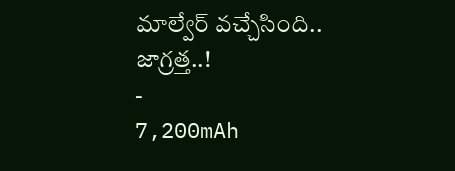మాల్వేర్ వచ్చేసింది.. జాగ్రత్త..!
-
7,200mAh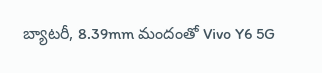బ్యాటరీ, 8.39mm మందంతో Vivo Y6 5G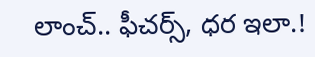లాంచ్.. ఫీచర్స్, ధర ఇలా.!